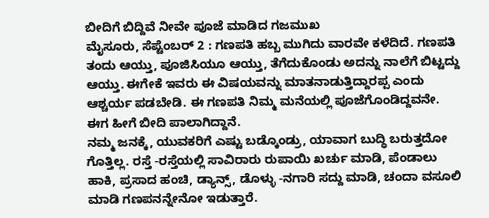ಬೀದಿಗೆ ಬಿದ್ದಿವೆ ನೀವೇ ಪೂಜೆ ಮಾಡಿದ ಗಜಮುಖ
ಮೈಸೂರು, ಸೆಪ್ಟೆಂಬರ್ 2 : ಗಣಪತಿ ಹಬ್ಬ ಮುಗಿದು ವಾರವೇ ಕಳೆದಿದೆ. ಗಣಪತಿ ತಂದು ಆಯ್ತು, ಪೂಜಿಸಿಯೂ ಆಯ್ತು, ತೆಗೆದುಕೊಂಡು ಅದನ್ನು ನಾಲೆಗೆ ಬಿಟ್ಟದ್ದು ಆಯ್ತು. ಈಗೇಕೆ ಇವರು ಈ ವಿಷಯವನ್ನು ಮಾತನಾಡುತ್ತಿದ್ದಾರಪ್ಪ ಎಂದು ಆಶ್ಚರ್ಯ ಪಡಬೇಡಿ. ಈ ಗಣಪತಿ ನಿಮ್ಮ ಮನೆಯಲ್ಲಿ ಪೂಜೆಗೊಂಡಿದ್ದವನೇ. ಈಗ ಹೀಗೆ ಬೀದಿ ಪಾಲಾಗಿದ್ದಾನೆ.
ನಮ್ಮ ಜನಕ್ಕೆ, ಯುವಕರಿಗೆ ಎಷ್ಟು ಬಡ್ಕೊಂಡ್ರು, ಯಾವಾಗ ಬುದ್ಧಿ ಬರುತ್ತದೋ ಗೊತ್ತಿಲ್ಲ. ರಸ್ತೆ -ರಸ್ತೆಯಲ್ಲಿ ಸಾವಿರಾರು ರುಪಾಯಿ ಖರ್ಚು ಮಾಡಿ, ಪೆಂಡಾಲು ಹಾಕಿ, ಪ್ರಸಾದ ಹಂಚಿ, ಡ್ಯಾನ್ಸ್, ಡೊಳ್ಳು -ನಗಾರಿ ಸದ್ದು ಮಾಡಿ, ಚಂದಾ ವಸೂಲಿ ಮಾಡಿ ಗಣಪನನ್ನೇನೋ ಇಡುತ್ತಾರೆ.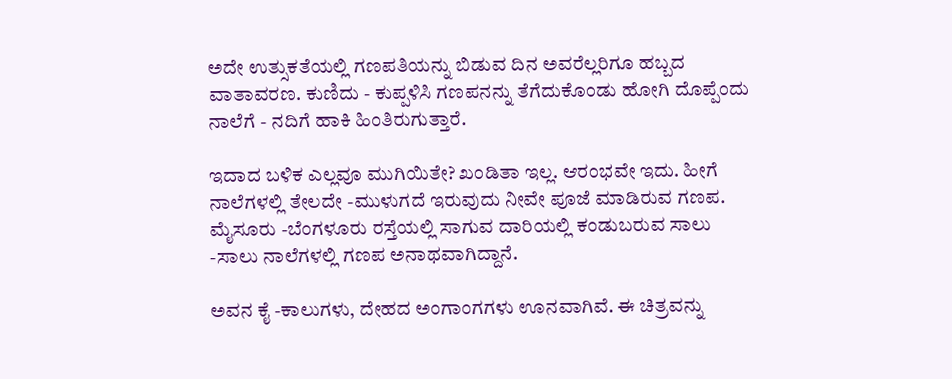ಅದೇ ಉತ್ಸುಕತೆಯಲ್ಲಿ ಗಣಪತಿಯನ್ನು ಬಿಡುವ ದಿನ ಅವರೆಲ್ಲರಿಗೂ ಹಬ್ಬದ ವಾತಾವರಣ. ಕುಣಿದು - ಕುಪ್ಪಳಿಸಿ ಗಣಪನನ್ನು ತೆಗೆದುಕೊಂಡು ಹೋಗಿ ದೊಪ್ಪೆಂದು ನಾಲೆಗೆ - ನದಿಗೆ ಹಾಕಿ ಹಿಂತಿರುಗುತ್ತಾರೆ.

ಇದಾದ ಬಳಿಕ ಎಲ್ಲವೂ ಮುಗಿಯಿತೇ? ಖಂಡಿತಾ ಇಲ್ಲ. ಆರಂಭವೇ ಇದು. ಹೀಗೆ ನಾಲೆಗಳಲ್ಲಿ ತೇಲದೇ -ಮುಳುಗದೆ ಇರುವುದು ನೀವೇ ಪೂಜೆ ಮಾಡಿರುವ ಗಣಪ. ಮೈಸೂರು -ಬೆಂಗಳೂರು ರಸ್ತೆಯಲ್ಲಿ ಸಾಗುವ ದಾರಿಯಲ್ಲಿ ಕಂಡುಬರುವ ಸಾಲು -ಸಾಲು ನಾಲೆಗಳಲ್ಲಿ ಗಣಪ ಅನಾಥವಾಗಿದ್ದಾನೆ.

ಅವನ ಕೈ -ಕಾಲುಗಳು, ದೇಹದ ಅಂಗಾಂಗಗಳು ಊನವಾಗಿವೆ. ಈ ಚಿತ್ರವನ್ನು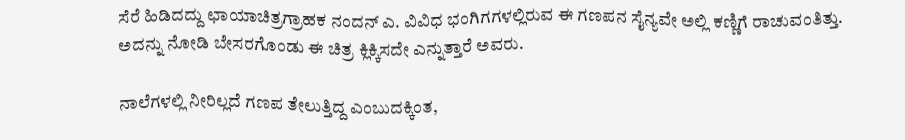ಸೆರೆ ಹಿಡಿದದ್ದು ಛಾಯಾಚಿತ್ರಗ್ರಾಹಕ ನಂದನ್ ಎ. ವಿವಿಧ ಭಂಗಿಗಗಳಲ್ಲಿರುವ ಈ ಗಣಪನ ಸೈನ್ಯವೇ ಅಲ್ಲಿ ಕಣ್ಣಿಗೆ ರಾಚುವಂತಿತ್ತು. ಅದನ್ನು ನೋಡಿ ಬೇಸರಗೊಂಡು ಈ ಚಿತ್ರ ಕ್ಲಿಕ್ಕಿಸದೇ ಎನ್ನುತ್ತಾರೆ ಅವರು.

ನಾಲೆಗಳಲ್ಲಿ ನೀರಿಲ್ಲದೆ ಗಣಪ ತೇಲುತ್ತಿದ್ದ ಎಂಬುದಕ್ಕಿಂತ,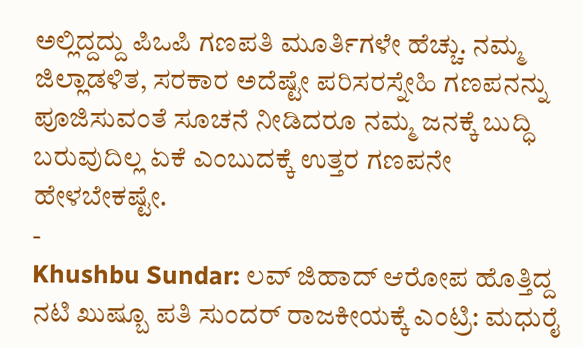ಅಲ್ಲಿದ್ದದ್ದು ಪಿಒಪಿ ಗಣಪತಿ ಮೂರ್ತಿಗಳೇ ಹೆಚ್ಚು. ನಮ್ಮ ಜಿಲ್ಲಾಡಳಿತ, ಸರಕಾರ ಅದೆಷ್ಟೇ ಪರಿಸರಸ್ನೇಹಿ ಗಣಪನನ್ನು ಪೂಜಿಸುವಂತೆ ಸೂಚನೆ ನೀಡಿದರೂ ನಮ್ಮ ಜನಕ್ಕೆ ಬುದ್ಧಿ ಬರುವುದಿಲ್ಲ ಏಕೆ ಎಂಬುದಕ್ಕೆ ಉತ್ತರ ಗಣಪನೇ ಹೇಳಬೇಕಷ್ಟೇ.
-
Khushbu Sundar: ಲವ್ ಜಿಹಾದ್ ಆರೋಪ ಹೊತ್ತಿದ್ದ ನಟಿ ಖುಷ್ಬೂ ಪತಿ ಸುಂದರ್ ರಾಜಕೀಯಕ್ಕೆ ಎಂಟ್ರಿ: ಮಧುರೈ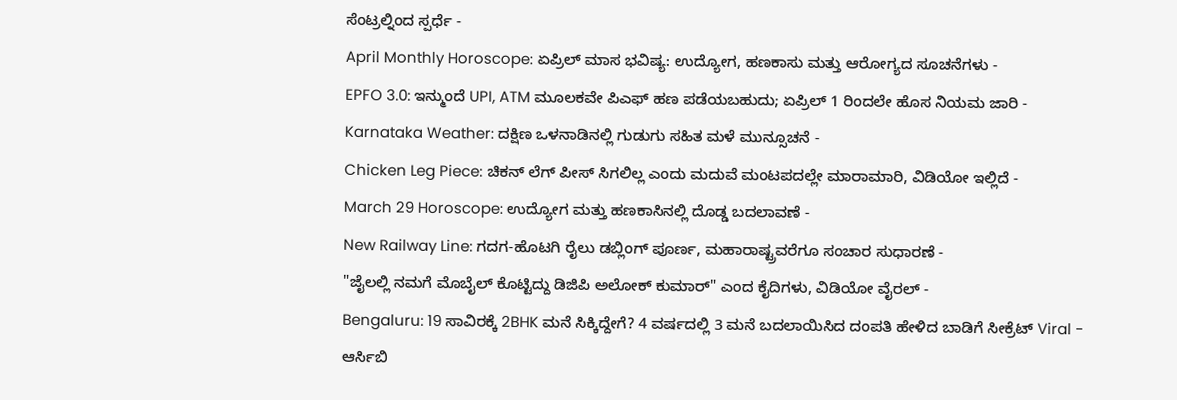ಸೆಂಟ್ರಲ್ನಿಂದ ಸ್ಪರ್ಧೆ -
April Monthly Horoscope: ಏಪ್ರಿಲ್ ಮಾಸ ಭವಿಷ್ಯ: ಉದ್ಯೋಗ, ಹಣಕಾಸು ಮತ್ತು ಆರೋಗ್ಯದ ಸೂಚನೆಗಳು -
EPFO 3.0: ಇನ್ಮುಂದೆ UPI, ATM ಮೂಲಕವೇ ಪಿಎಫ್ ಹಣ ಪಡೆಯಬಹುದು; ಏಪ್ರಿಲ್ 1 ರಿಂದಲೇ ಹೊಸ ನಿಯಮ ಜಾರಿ -
Karnataka Weather: ದಕ್ಷಿಣ ಒಳನಾಡಿನಲ್ಲಿ ಗುಡುಗು ಸಹಿತ ಮಳೆ ಮುನ್ಸೂಚನೆ -
Chicken Leg Piece: ಚಿಕನ್ ಲೆಗ್ ಪೀಸ್ ಸಿಗಲಿಲ್ಲ ಎಂದು ಮದುವೆ ಮಂಟಪದಲ್ಲೇ ಮಾರಾಮಾರಿ, ವಿಡಿಯೋ ಇಲ್ಲಿದೆ -
March 29 Horoscope: ಉದ್ಯೋಗ ಮತ್ತು ಹಣಕಾಸಿನಲ್ಲಿ ದೊಡ್ಡ ಬದಲಾವಣೆ -
New Railway Line: ಗದಗ-ಹೊಟಗಿ ರೈಲು ಡಬ್ಲಿಂಗ್ ಪೂರ್ಣ, ಮಹಾರಾಷ್ಟ್ರವರೆಗೂ ಸಂಚಾರ ಸುಧಾರಣೆ -
"ಜೈಲಲ್ಲಿ ನಮಗೆ ಮೊಬೈಲ್ ಕೊಟ್ಟಿದ್ದು ಡಿಜಿಪಿ ಅಲೋಕ್ ಕುಮಾರ್" ಎಂದ ಕೈದಿಗಳು, ವಿಡಿಯೋ ವೈರಲ್ -
Bengaluru: 19 ಸಾವಿರಕ್ಕೆ 2BHK ಮನೆ ಸಿಕ್ಕಿದ್ದೇಗೆ? 4 ವರ್ಷದಲ್ಲಿ 3 ಮನೆ ಬದಲಾಯಿಸಿದ ದಂಪತಿ ಹೇಳಿದ ಬಾಡಿಗೆ ಸೀಕ್ರೆಟ್ Viral -
ಆರ್ಸಿಬಿ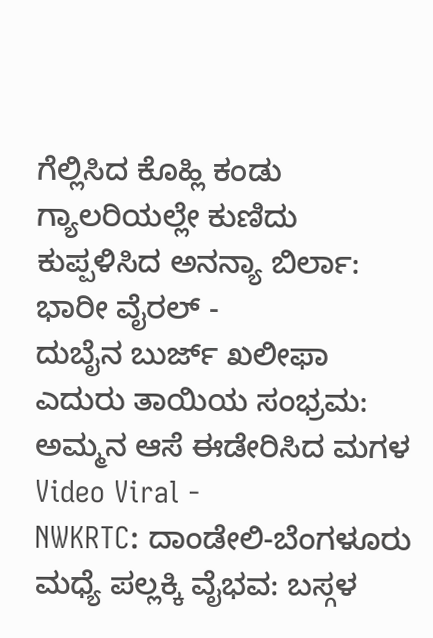ಗೆಲ್ಲಿಸಿದ ಕೊಹ್ಲಿ ಕಂಡು ಗ್ಯಾಲರಿಯಲ್ಲೇ ಕುಣಿದು ಕುಪ್ಪಳಿಸಿದ ಅನನ್ಯಾ ಬಿರ್ಲಾ: ಭಾರೀ ವೈರಲ್ -
ದುಬೈನ ಬುರ್ಜ್ ಖಲೀಫಾ ಎದುರು ತಾಯಿಯ ಸಂಭ್ರಮ: ಅಮ್ಮನ ಆಸೆ ಈಡೇರಿಸಿದ ಮಗಳ Video Viral -
NWKRTC: ದಾಂಡೇಲಿ-ಬೆಂಗಳೂರು ಮಧ್ಯೆ ಪಲ್ಲಕ್ಕಿ ವೈಭವ: ಬಸ್ಗಳ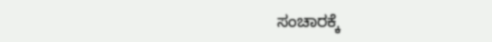ಸಂಚಾರಕ್ಕೆ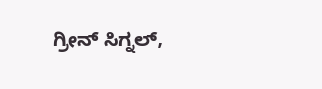ಗ್ರೀನ್ ಸಿಗ್ನಲ್,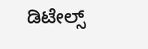ಡಿಟೇಲ್ಸ್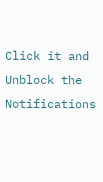Click it and Unblock the Notifications